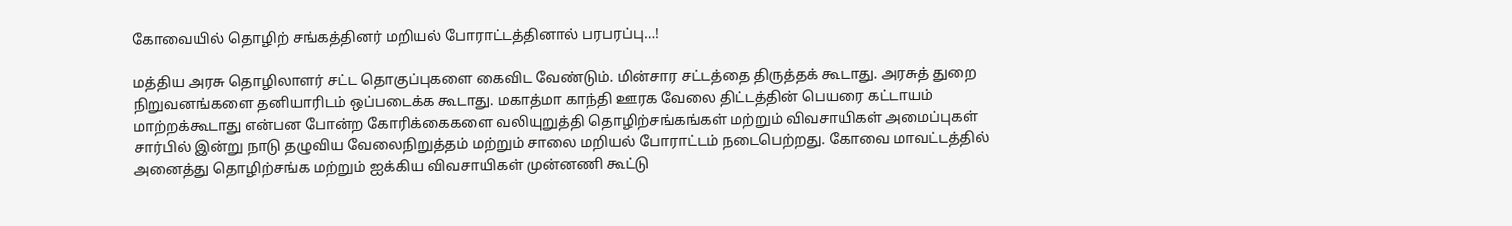கோவையில் தொழிற் சங்கத்தினர் மறியல் போராட்டத்தினால் பரபரப்பு…!

மத்திய அரசு தொழிலாளர் சட்ட தொகுப்புகளை கைவிட வேண்டும். மின்சார சட்டத்தை திருத்தக் கூடாது. அரசுத் துறை நிறுவனங்களை தனியாரிடம் ஒப்படைக்க கூடாது. மகாத்மா காந்தி ஊரக வேலை திட்டத்தின் பெயரை கட்டாயம் மாற்றக்கூடாது என்பன போன்ற கோரிக்கைகளை வலியுறுத்தி தொழிற்சங்கங்கள் மற்றும் விவசாயிகள் அமைப்புகள் சார்பில் இன்று நாடு தழுவிய வேலைநிறுத்தம் மற்றும் சாலை மறியல் போராட்டம் நடைபெற்றது. கோவை மாவட்டத்தில் அனைத்து தொழிற்சங்க மற்றும் ஐக்கிய விவசாயிகள் முன்னணி கூட்டு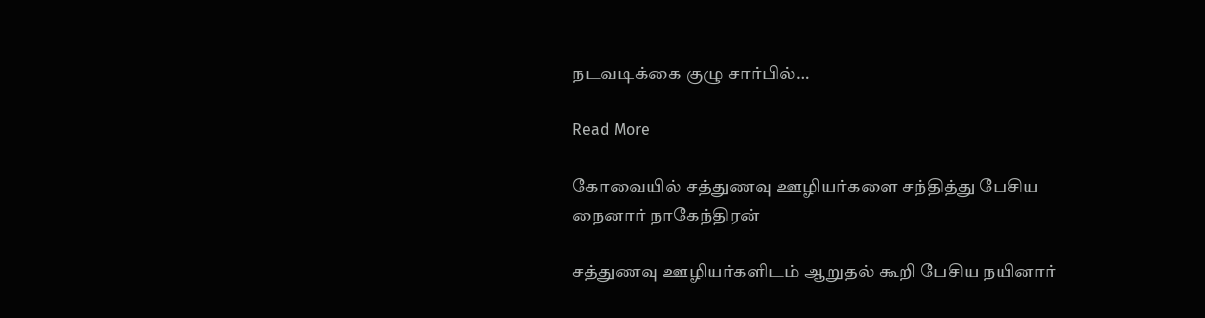நடவடிக்கை குழு சார்பில்…

Read More

கோவையில் சத்துணவு ஊழியர்களை சந்தித்து பேசிய நைனார் நாகேந்திரன்

சத்துணவு ஊழியர்களிடம் ஆறுதல் கூறி பேசிய நயினார்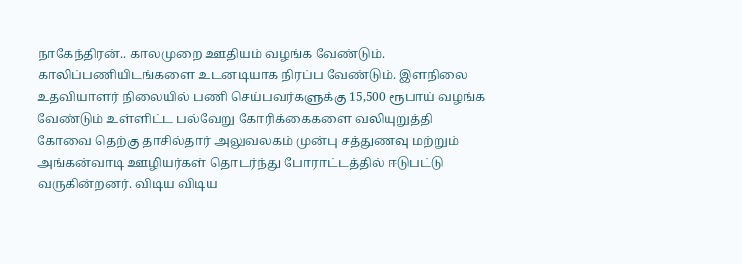நாகேந்திரன்.. காலமுறை ஊதியம் வழங்க வேண்டும். காலிப்பணியிடங்களை உடனடியாக நிரப்ப வேண்டும். இளநிலை உதவியாளர் நிலையில் பணி செய்பவர்களுக்கு 15,500 ரூபாய் வழங்க வேண்டும் உள்ளிட்ட பல்வேறு கோரிக்கைகளை வலியுறுத்தி கோவை தெற்கு தாசில்தார் அலுவலகம் முன்பு சத்துணவு மற்றும் அங்கன்வாடி ஊழியர்கள் தொடர்ந்து போராட்டத்தில் ஈடுபட்டு வருகின்றனர். விடிய விடிய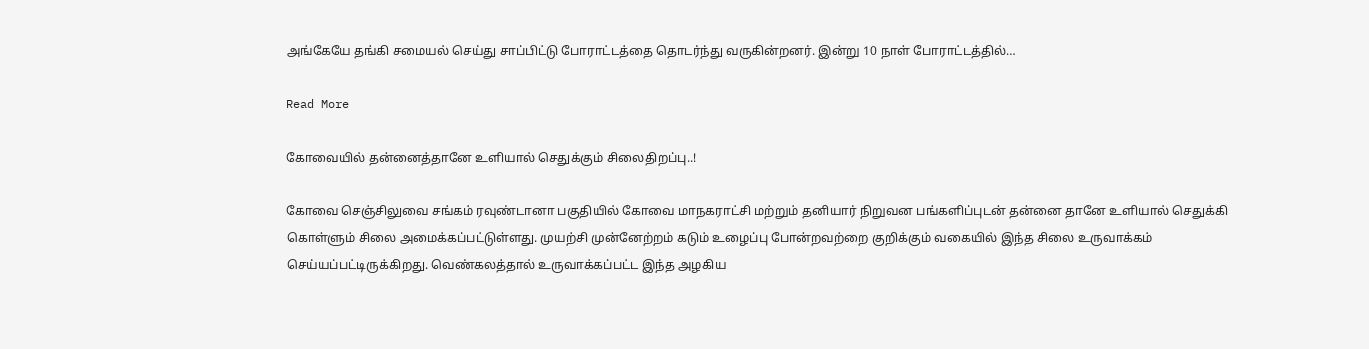அங்கேயே தங்கி சமையல் செய்து சாப்பிட்டு போராட்டத்தை தொடர்ந்து வருகின்றனர். இன்று 10 நாள் போராட்டத்தில்…

Read More

கோவையில் தன்னைத்தானே உளியால் செதுக்கும் சிலைதிறப்பு..!

கோவை செஞ்சிலுவை சங்கம் ரவுண்டானா பகுதியில் கோவை மாநகராட்சி மற்றும் தனியார் நிறுவன பங்களிப்புடன் தன்னை தானே உளியால் செதுக்கி கொள்ளும் சிலை அமைக்கப்பட்டுள்ளது. முயற்சி முன்னேற்றம் கடும் உழைப்பு போன்றவற்றை குறிக்கும் வகையில் இந்த சிலை உருவாக்கம் செய்யப்பட்டிருக்கிறது. வெண்கலத்தால் உருவாக்கப்பட்ட இந்த அழகிய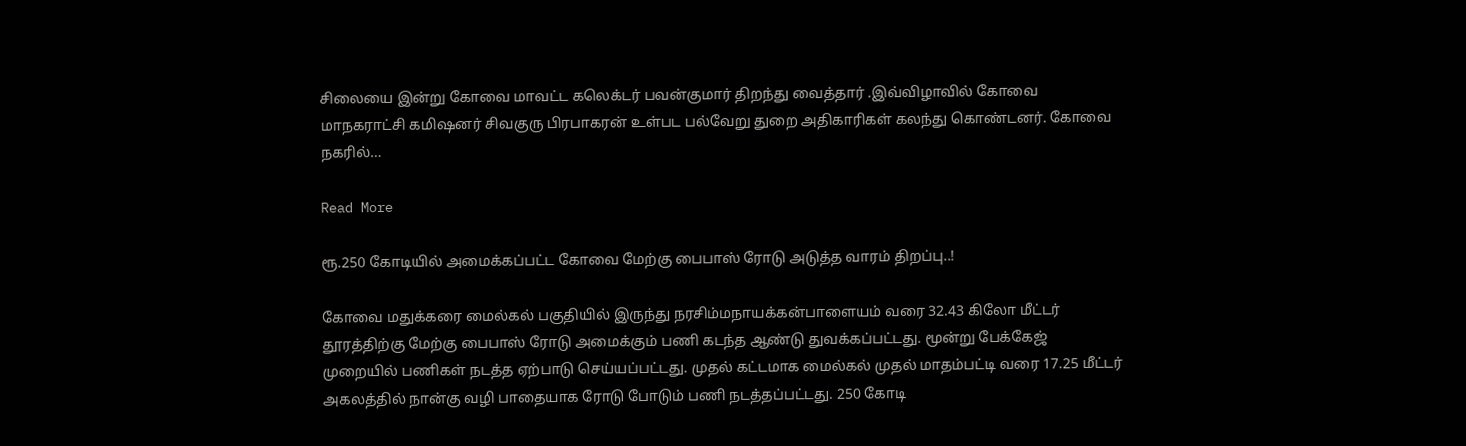சிலையை இன்று கோவை மாவட்ட கலெக்டர் பவன்குமார் திறந்து வைத்தார் .இவ்விழாவில் கோவை மாநகராட்சி கமிஷனர் சிவகுரு பிரபாகரன் உள்பட பல்வேறு துறை அதிகாரிகள் கலந்து கொண்டனர். கோவை நகரில்…

Read More

ரூ.250 கோடியில் அமைக்கப்பட்ட கோவை மேற்கு பைபாஸ் ரோடு அடுத்த வாரம் திறப்பு..!

கோவை மதுக்கரை மைல்கல் பகுதியில் இருந்து நரசிம்மநாயக்கன்பாளையம் வரை 32.43 கிலோ மீட்டர் தூரத்திற்கு மேற்கு பைபாஸ் ரோடு அமைக்கும் பணி கடந்த ஆண்டு துவக்கப்பட்டது. மூன்று பேக்கேஜ் முறையில் பணிகள் நடத்த ஏற்பாடு செய்யப்பட்டது. முதல் கட்டமாக மைல்கல் முதல் மாதம்பட்டி வரை 17.25 மீட்டர் அகலத்தில் நான்கு வழி பாதையாக ரோடு போடும் பணி நடத்தப்பட்டது. 250 கோடி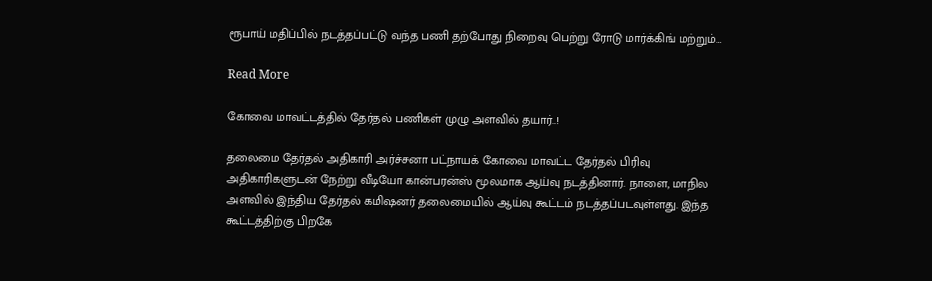ரூபாய் மதிப்பில் நடத்தப்பட்டு வந்த பணி தற்போது நிறைவு பெற்று ரோடு மார்க்கிங் மற்றும்…

Read More

கோவை மாவட்டத்தில் தேர்தல் பணிகள் முழு அளவில் தயார்..!

தலைமை தேர்தல் அதிகாரி அர்ச்சனா பட்நாயக் கோவை மாவட்ட தேர்தல் பிரிவு அதிகாரிகளுடன் நேற்று வீடியோ கான்பரன்ஸ் மூலமாக ஆய்வு நடத்தினார். நாளை, மாநில அளவில் இந்திய தேர்தல் கமிஷனர் தலைமையில் ஆய்வு கூட்டம் நடத்தப்படவுள்ளது. இந்த கூட்டத்திற்கு பிறகே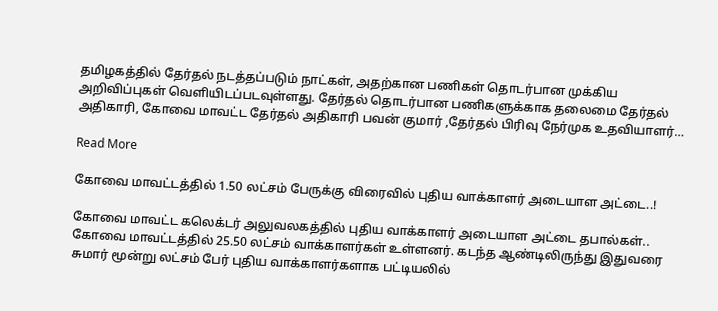தமிழகத்தில் தேர்தல் நடத்தப்படும் நாட்கள், அதற்கான பணிகள் தொடர்பான முக்கிய அறிவிப்புகள் வெளியிடப்படவுள்ளது. தேர்தல் தொடர்பான பணிகளுக்காக தலைமை தேர்தல் அதிகாரி, கோவை மாவட்ட தேர்தல் அதிகாரி பவன் குமார் ,தேர்தல் பிரிவு நேர்முக உதவியாளர்…

Read More

கோவை மாவட்டத்தில் 1.50 லட்சம் பேருக்கு விரைவில் புதிய வாக்காளர் அடையாள அட்டை..!

கோவை மாவட்ட கலெக்டர் அலுவலகத்தில் புதிய வாக்காளர் அடையாள அட்டை தபால்கள்.. கோவை மாவட்டத்தில் 25.50 லட்சம் வாக்காளர்கள் உள்ளனர். கடந்த ஆண்டிலிருந்து இதுவரை சுமார் மூன்று லட்சம் பேர் புதிய வாக்காளர்களாக பட்டியலில்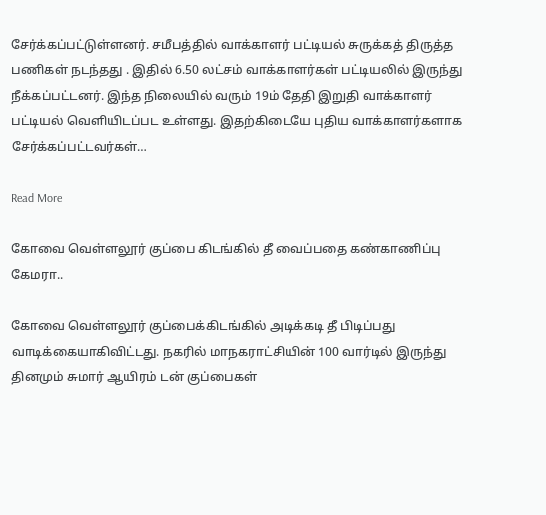சேர்க்கப்பட்டுள்ளனர். சமீபத்தில் வாக்காளர் பட்டியல் சுருக்கத் திருத்த பணிகள் நடந்தது . இதில் 6.50 லட்சம் வாக்காளர்கள் பட்டியலில் இருந்து நீக்கப்பட்டனர். இந்த நிலையில் வரும் 19ம் தேதி இறுதி வாக்காளர் பட்டியல் வெளியிடப்பட உள்ளது. இதற்கிடையே புதிய வாக்காளர்களாக சேர்க்கப்பட்டவர்கள்…

Read More

கோவை வெள்ளலூர் குப்பை கிடங்கில் தீ வைப்பதை கண்காணிப்பு கேமரா..

கோவை வெள்ளலூர் குப்பைக்கிடங்கில் அடிக்கடி தீ பிடிப்பது வாடிக்கையாகிவிட்டது. நகரில் மாநகராட்சியின் 100 வார்டில் இருந்து தினமும் சுமார் ஆயிரம் டன் குப்பைகள்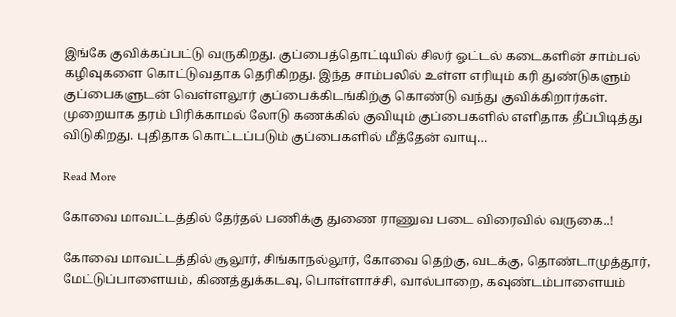இங்கே குவிக்கப்பட்டு வருகிறது. குப்பைத்தொட்டியில் சிலர் ஓட்டல் கடைகளின் சாம்பல் கழிவுகளை கொட்டுவதாக தெரிகிறது. இந்த சாம்பலில் உள்ள எரியும் கரி துண்டுகளும் குப்பைகளுடன் வெள்ளலூர் குப்பைக்கிடங்கிற்கு கொண்டு வந்து குவிக்கிறார்கள். முறையாக தரம் பிரிக்காமல் லோடு கணக்கில் குவியும் குப்பைகளில் எளிதாக தீப்பிடித்து விடுகிறது. புதிதாக கொட்டப்படும் குப்பைகளில் மீத்தேன் வாயு…

Read More

கோவை மாவட்டத்தில் தேர்தல் பணிக்கு துணை ராணுவ படை விரைவில் வருகை..!

கோவை மாவட்டத்தில் சூலூர், சிங்காநல்லூர், கோவை தெற்கு, வடக்கு, தொண்டாமுத்தூர், மேட்டுப்பாளையம், கிணத்துக்கடவு, பொள்ளாச்சி, வால்பாறை, கவுண்டம்பாளையம்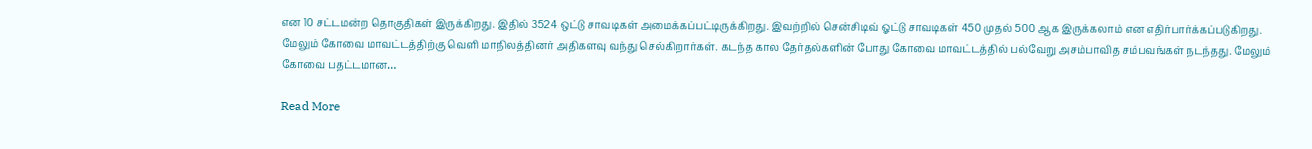என 10 சட்டமன்ற தொகுதிகள் இருக்கிறது. இதில் 3524 ஒட்டு சாவடிகள் அமைக்கப்பட்டிருக்கிறது. இவற்றில் சென்சிடிவ் ஓட்டு சாவடிகள் 450 முதல் 500 ஆக இருக்கலாம் என எதிர்பார்க்கப்படுகிறது. மேலும் கோவை மாவட்டத்திற்கு வெளி மாநிலத்தினர் அதிகளவு வந்து செல்கிறார்கள். கடந்த கால தேர்தல்களின் போது கோவை மாவட்டத்தில் பல்வேறு அசம்பாவித சம்பவங்கள் நடந்தது. மேலும் கோவை பதட்டமான…

Read More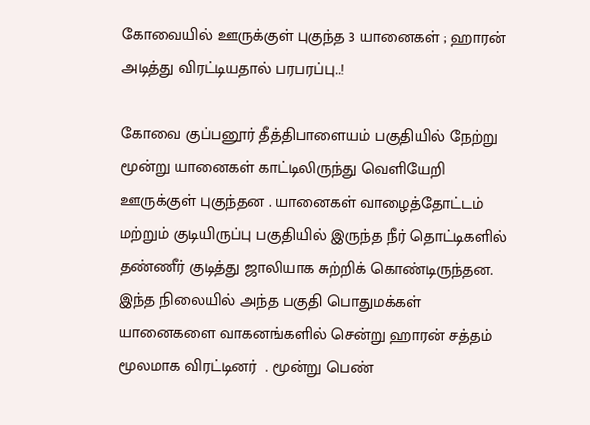கோவையில் ஊருக்குள் புகுந்த 3 யானைகள் ; ஹாரன் அடித்து விரட்டியதால் பரபரப்பு..!

கோவை குப்பனூர் தீத்திபாளையம் பகுதியில் நேற்று மூன்று யானைகள் காட்டிலிருந்து வெளியேறி ஊருக்குள் புகுந்தன . யானைகள் வாழைத்தோட்டம் மற்றும் குடியிருப்பு பகுதியில் இருந்த நீர் தொட்டிகளில் தண்ணீர் குடித்து ஜாலியாக சுற்றிக் கொண்டிருந்தன. இந்த நிலையில் அந்த பகுதி பொதுமக்கள் யானைகளை வாகனங்களில் சென்று ஹாரன் சத்தம் மூலமாக விரட்டினர் ‌ . மூன்று பெண்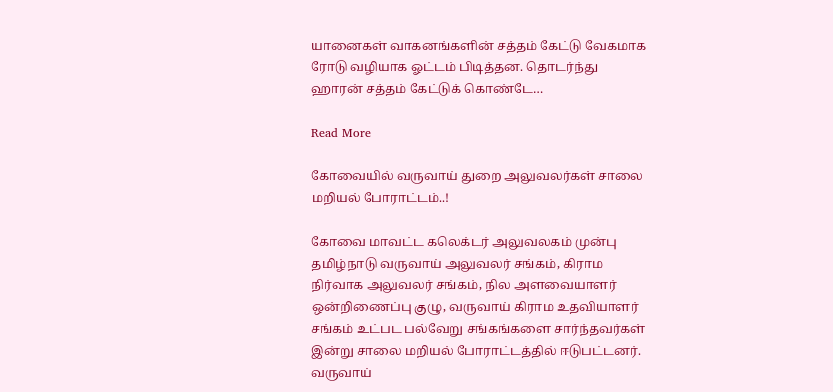யானைகள் வாகனங்களின் சத்தம் கேட்டு வேகமாக ரோடு வழியாக ஓட்டம் பிடித்தன. தொடர்ந்து ஹாரன் சத்தம் கேட்டுக் கொண்டே…

Read More

கோவையில் வருவாய் துறை அலுவலர்கள் சாலை மறியல் போராட்டம்..!

கோவை மாவட்ட கலெக்டர் அலுவலகம் முன்பு தமிழ்நாடு வருவாய் அலுவலர் சங்கம், கிராம நிர்வாக அலுவலர் சங்கம், நில அளவையாளர் ஒன்றிணைப்பு குழு, வருவாய் கிராம உதவியாளர் சங்கம் உட்பட பல்வேறு சங்கங்களை சார்ந்தவர்கள் இன்று சாலை மறியல் போராட்டத்தில் ஈடுபட்டனர். வருவாய்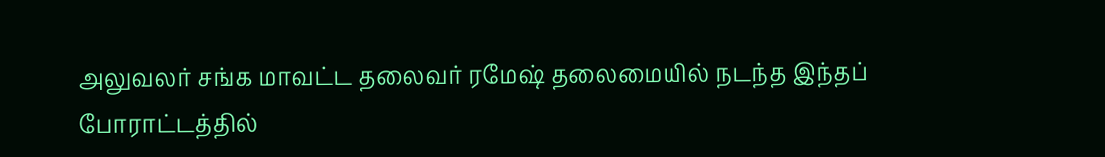அலுவலர் சங்க மாவட்ட தலைவர் ரமேஷ் தலைமையில் நடந்த இந்தப் போராட்டத்தில்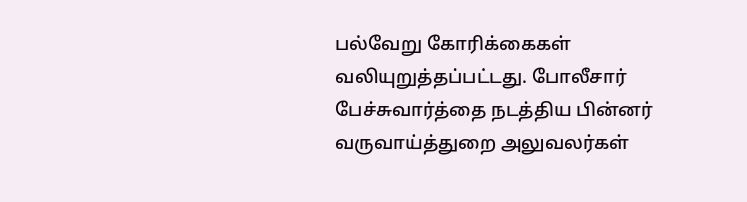பல்வேறு கோரிக்கைகள் வலியுறுத்தப்பட்டது. போலீசார் பேச்சுவார்த்தை நடத்திய பின்னர் வருவாய்த்துறை அலுவலர்கள்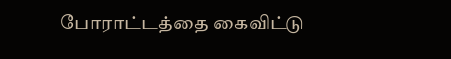போராட்டத்தை கைவிட்டு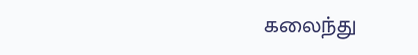கலைந்து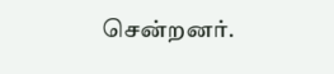சென்றனர்.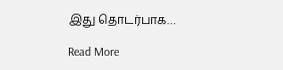இது தொடர்பாக…

Read More